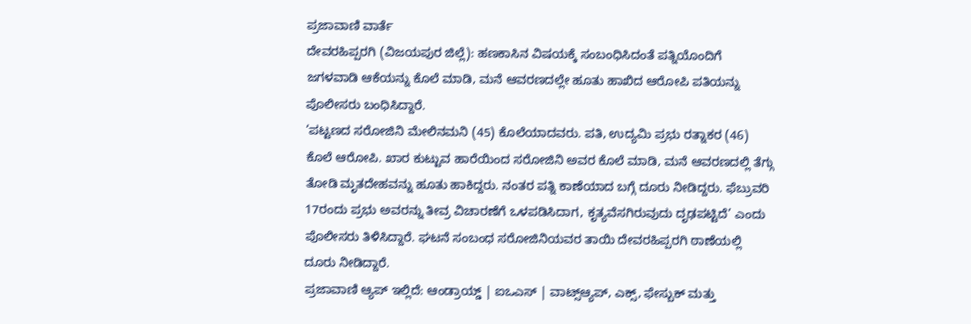ಪ್ರಜಾವಾಣಿ ವಾರ್ತೆ
ದೇವರಹಿಪ್ಪರಗಿ (ವಿಜಯಪುರ ಜಿಲ್ಲೆ): ಹಣಕಾಸಿನ ವಿಷಯಕ್ಕೆ ಸಂಬಂಧಿಸಿದಂತೆ ಪತ್ನಿಯೊಂದಿಗೆ ಜಗಳವಾಡಿ ಆಕೆಯನ್ನು ಕೊಲೆ ಮಾಡಿ, ಮನೆ ಆವರಣದಲ್ಲೇ ಹೂತು ಹಾಖಿದ ಆರೋಪಿ ಪತಿಯನ್ನು ಪೊಲೀಸರು ಬಂಧಿಸಿದ್ದಾರೆ.
‘ಪಟ್ಟಣದ ಸರೋಜಿನಿ ಮೇಲಿನಮನಿ (45) ಕೊಲೆಯಾದವರು. ಪತಿ, ಉದ್ಯಮಿ ಪ್ರಭು ರತ್ನಾಕರ (46) ಕೊಲೆ ಆರೋಪಿ. ಖಾರ ಕುಟ್ಟುವ ಹಾರೆಯಿಂದ ಸರೋಜಿನಿ ಅವರ ಕೊಲೆ ಮಾಡಿ, ಮನೆ ಆವರಣದಲ್ಲಿ ತೆಗ್ಗು ತೋಡಿ ಮೃತದೇಹವನ್ನು ಹೂತು ಹಾಕಿದ್ದರು. ನಂತರ ಪತ್ನಿ ಕಾಣೆಯಾದ ಬಗ್ಗೆ ದೂರು ನೀಡಿದ್ದರು. ಫೆಬ್ರುವರಿ 17ರಂದು ಪ್ರಭು ಅವರನ್ನು ತೀವ್ರ ವಿಚಾರಣೆಗೆ ಒಳಪಡಿಸಿದಾಗ, ಕೃತ್ಯವೆಸಗಿರುವುದು ದೃಢಪಟ್ಟಿದೆ’ ಎಂದು ಪೊಲೀಸರು ತಿಳಿಸಿದ್ದಾರೆ. ಘಟನೆ ಸಂಬಂಧ ಸರೋಜಿನಿಯವರ ತಾಯಿ ದೇವರಹಿಪ್ಪರಗಿ ಠಾಣೆಯಲ್ಲಿ ದೂರು ನೀಡಿದ್ದಾರೆ.
ಪ್ರಜಾವಾಣಿ ಆ್ಯಪ್ ಇಲ್ಲಿದೆ: ಆಂಡ್ರಾಯ್ಡ್ | ಐಒಎಸ್ | ವಾಟ್ಸ್ಆ್ಯಪ್, ಎಕ್ಸ್, ಫೇಸ್ಬುಕ್ ಮತ್ತು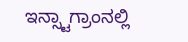ಇನ್ಸ್ಟಾಗ್ರಾಂನಲ್ಲಿ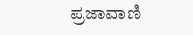ಪ್ರಜಾವಾಣಿ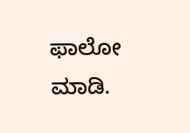ಫಾಲೋ ಮಾಡಿ.